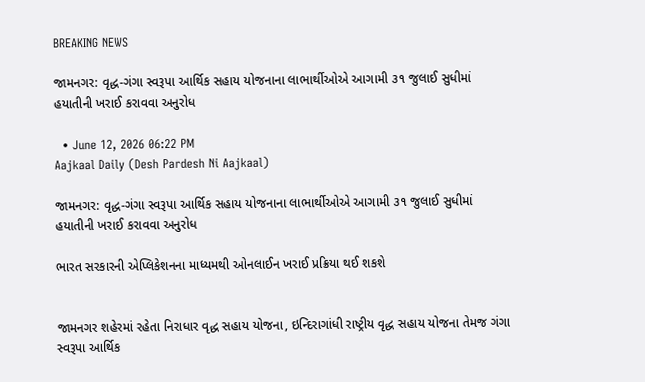BREAKING NEWS

જામનગર: વૃદ્ધ-ગંગા સ્વરૂપા આર્થિક સહાય યોજનાના લાભાર્થીઓએ આગામી ૩૧ જુલાઈ સુધીમાં હયાતીની ખરાઈ કરાવવા અનુરોધ

  • June 12, 2026 06:22 PM
Aajkaal Daily (Desh Pardesh Ni Aajkaal)

જામનગર: વૃદ્ધ-ગંગા સ્વરૂપા આર્થિક સહાય યોજનાના લાભાર્થીઓએ આગામી ૩૧ જુલાઈ સુધીમાં હયાતીની ખરાઈ કરાવવા અનુરોધ

ભારત સરકારની એપ્લિકેશનના માધ્યમથી ઓનલાઈન ખરાઈ પ્રક્રિયા થઈ શકશે


જામનગર શહેરમાં રહેતા નિરાધાર વૃદ્ધ સહાય યોજના, ઇન્દિરાગાંધી રાષ્ટ્રીય વૃદ્ધ સહાય યોજના તેમજ ગંગા સ્વરૂપા આર્થિક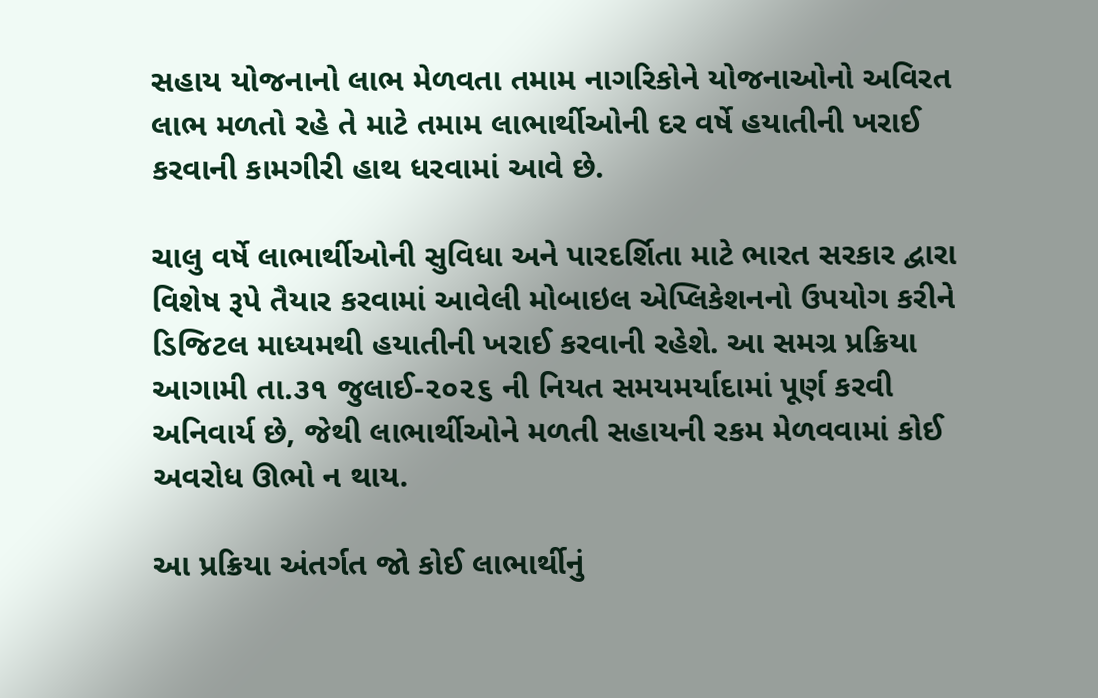સહાય યોજનાનો લાભ મેળવતા તમામ નાગરિકોને યોજનાઓનો અવિરત લાભ મળતો રહે તે માટે તમામ લાભાર્થીઓની દર વર્ષે હયાતીની ખરાઈ  કરવાની કામગીરી હાથ ધરવામાં આવે છે.

ચાલુ વર્ષે લાભાર્થીઓની સુવિધા અને પારદર્શિતા માટે ભારત સરકાર દ્વારા વિશેષ રૂપે તૈયાર કરવામાં આવેલી મોબાઇલ એપ્લિકેશનનો ઉપયોગ કરીને ડિજિટલ માધ્યમથી હયાતીની ખરાઈ કરવાની રહેશે. આ સમગ્ર પ્રક્રિયા આગામી તા.૩૧ જુલાઈ-૨૦૨૬ ની નિયત સમયમર્યાદામાં પૂર્ણ કરવી અનિવાર્ય છે, જેથી લાભાર્થીઓને મળતી સહાયની રકમ મેળવવામાં કોઈ અવરોધ ઊભો ન થાય.

આ પ્રક્રિયા અંતર્ગત જો કોઈ લાભાર્થીનું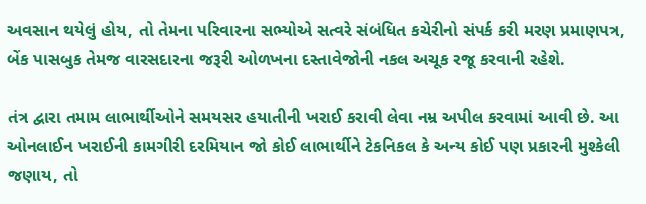અવસાન થયેલું હોય, તો તેમના પરિવારના સભ્યોએ સત્વરે સંબંધિત કચેરીનો સંપર્ક કરી મરણ પ્રમાણપત્ર, બેંક પાસબુક તેમજ વારસદારના જરૂરી ઓળખના દસ્તાવેજોની નકલ અચૂક રજૂ કરવાની રહેશે.

તંત્ર દ્વારા તમામ લાભાર્થીઓને સમયસર હયાતીની ખરાઈ કરાવી લેવા નમ્ર અપીલ કરવામાં આવી છે. આ ઓનલાઈન ખરાઈની કામગીરી દરમિયાન જો કોઈ લાભાર્થીને ટેકનિકલ કે અન્ય કોઈ પણ પ્રકારની મુશ્કેલી જણાય, તો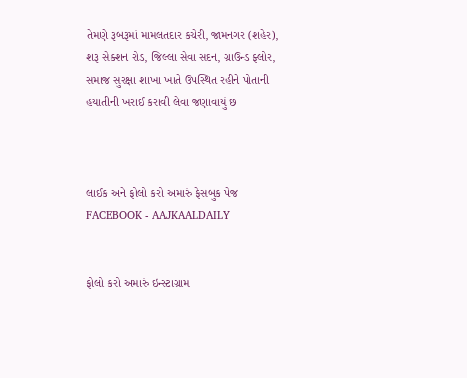તેમણે રૂબરૂમાં મામલતદાર કચેરી, જામનગર (શહેર), શરૂ સેક્શન રોડ, જિલ્લા સેવા સદન, ગ્રાઉન્ડ ફ્લોર, સમાજ સુરક્ષા શાખા ખાતે ઉપસ્થિત રહીને પોતાની હયાતીની ખરાઈ કરાવી લેવા જણાવાયું છ



લાઈક અને ફોલો કરો અમારું ફેસબુક પેજ FACEBOOK - AAJKAALDAILY


ફોલો કરો અમારું ઇન્સ્ટાગ્રામ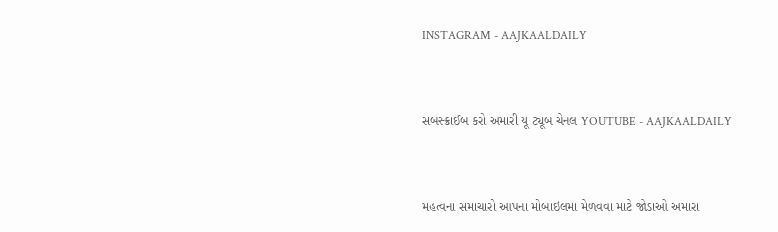INSTAGRAM - AAJKAALDAILY


સબસ્ક્રાઈબ કરો અમારી યૂ ટ્યૂબ ચેનલ YOUTUBE - AAJKAALDAILY


મહત્વના સમાચારો આપના મોબાઇલમા મેળવવા માટે જોડાઓ અમારા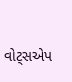વોટ્સએપ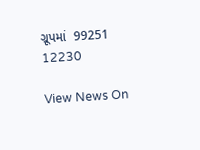ગ્રૂપમાં  99251 12230

View News On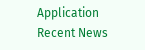Application
Recent News